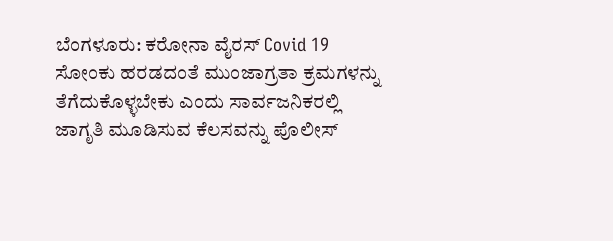ಬೆಂಗಳೂರು: ಕರೋನಾ ವೈರಸ್ Covid 19 ಸೋಂಕು ಹರಡದಂತೆ ಮುಂಜಾಗ್ರತಾ ಕ್ರಮಗಳನ್ನು ತೆಗೆದುಕೊಳ್ಳಬೇಕು ಎಂದು ಸಾರ್ವಜನಿಕರಲ್ಲಿ ಜಾಗೃತಿ ಮೂಡಿಸುವ ಕೆಲಸವನ್ನು ಪೊಲೀಸ್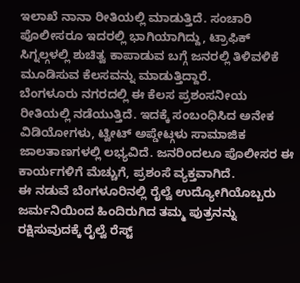ಇಲಾಖೆ ನಾನಾ ರೀತಿಯಲ್ಲಿ ಮಾಡುತ್ತಿದೆ. ಸಂಚಾರಿ ಪೊಲೀಸರೂ ಇದರಲ್ಲಿ ಭಾಗಿಯಾಗಿದ್ದು, ಟ್ರಾಫಿಕ್ ಸಿಗ್ನಲ್ಗಳಲ್ಲಿ ಶುಚಿತ್ವ ಕಾಪಾಡುವ ಬಗ್ಗೆ ಜನರಲ್ಲಿ ತಿಳಿವಳಿಕೆ ಮೂಡಿಸುವ ಕೆಲಸವನ್ನು ಮಾಡುತ್ತಿದ್ದಾರೆ.
ಬೆಂಗಳೂರು ನಗರದಲ್ಲಿ ಈ ಕೆಲಸ ಪ್ರಶಂಸನೀಯ ರೀತಿಯಲ್ಲಿ ನಡೆಯುತ್ತಿದೆ. ಇದಕ್ಕೆ ಸಂಬಂಧಿಸಿದ ಅನೇಕ ವಿಡಿಯೋಗಳು, ಟ್ವೀಟ್ ಅಪ್ಡೇಟ್ಗಳು ಸಾಮಾಜಿಕ ಜಾಲತಾಣಗಳಲ್ಲಿ ಲಭ್ಯವಿದೆ. ಜನರಿಂದಲೂ ಪೊಲೀಸರ ಈ ಕಾರ್ಯಗಳಿಗೆ ಮೆಚ್ಚುಗೆ, ಪ್ರಶಂಸೆ ವ್ಯಕ್ತವಾಗಿದೆ.
ಈ ನಡುವೆ ಬೆಂಗಳೂರಿನಲ್ಲಿ ರೈಲ್ವೆ ಉದ್ಯೋಗಿಯೊಬ್ಬರು ಜರ್ಮನಿಯಿಂದ ಹಿಂದಿರುಗಿದ ತಮ್ಮ ಪುತ್ರನನ್ನು ರಕ್ಷಿಸುವುದಕ್ಕೆ ರೈಲ್ವೆ ರೆಸ್ಟ್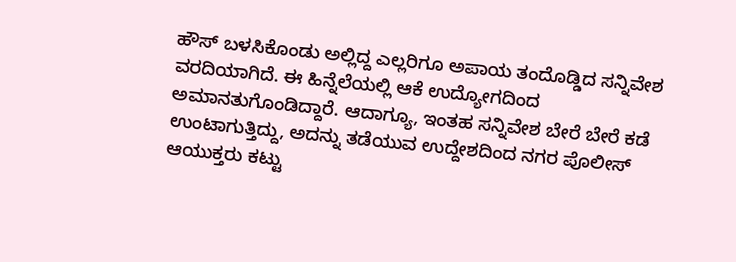ಹೌಸ್ ಬಳಸಿಕೊಂಡು ಅಲ್ಲಿದ್ದ ಎಲ್ಲರಿಗೂ ಅಪಾಯ ತಂದೊಡ್ಡಿದ ಸನ್ನಿವೇಶ ವರದಿಯಾಗಿದೆ. ಈ ಹಿನ್ನೆಲೆಯಲ್ಲಿ ಆಕೆ ಉದ್ಯೋಗದಿಂದ ಅಮಾನತುಗೊಂಡಿದ್ದಾರೆ. ಆದಾಗ್ಯೂ, ಇಂತಹ ಸನ್ನಿವೇಶ ಬೇರೆ ಬೇರೆ ಕಡೆ ಉಂಟಾಗುತ್ತಿದ್ದು, ಅದನ್ನು ತಡೆಯುವ ಉದ್ದೇಶದಿಂದ ನಗರ ಪೊಲೀಸ್ ಆಯುಕ್ತರು ಕಟ್ಟು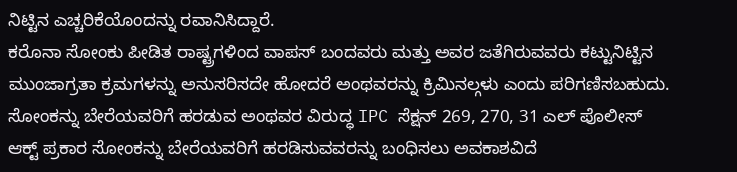ನಿಟ್ಟಿನ ಎಚ್ಚರಿಕೆಯೊಂದನ್ನು ರವಾನಿಸಿದ್ದಾರೆ.
ಕರೊನಾ ಸೋಂಕು ಪೀಡಿತ ರಾಷ್ಟ್ರಗಳಿಂದ ವಾಪಸ್ ಬಂದವರು ಮತ್ತು ಅವರ ಜತೆಗಿರುವವರು ಕಟ್ಟುನಿಟ್ಟಿನ ಮುಂಜಾಗ್ರತಾ ಕ್ರಮಗಳನ್ನು ಅನುಸರಿಸದೇ ಹೋದರೆ ಅಂಥವರನ್ನು ಕ್ರಿಮಿನಲ್ಗಳು ಎಂದು ಪರಿಗಣಿಸಬಹುದು. ಸೋಂಕನ್ನು ಬೇರೆಯವರಿಗೆ ಹರಡುವ ಅಂಥವರ ವಿರುದ್ಧ IPC ಸೆಕ್ಷನ್ 269, 270, 31 ಎಲ್ ಪೊಲೀಸ್ ಆಕ್ಟ್ ಪ್ರಕಾರ ಸೋಂಕನ್ನು ಬೇರೆಯವರಿಗೆ ಹರಡಿಸುವವರನ್ನು ಬಂಧಿಸಲು ಅವಕಾಶವಿದೆ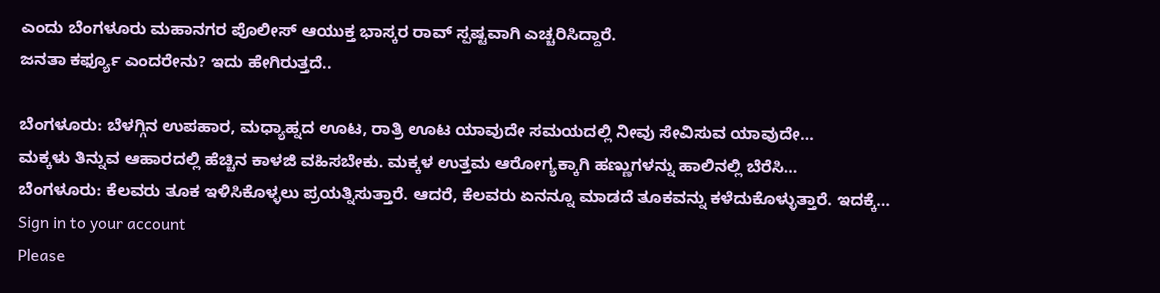ಎಂದು ಬೆಂಗಳೂರು ಮಹಾನಗರ ಪೊಲೀಸ್ ಆಯುಕ್ತ ಭಾಸ್ಕರ ರಾವ್ ಸ್ಪಷ್ಟವಾಗಿ ಎಚ್ಚರಿಸಿದ್ದಾರೆ.
ಜನತಾ ಕರ್ಫ್ಯೂ ಎಂದರೇನು? ಇದು ಹೇಗಿರುತ್ತದೆ..

ಬೆಂಗಳೂರು: ಬೆಳಗ್ಗಿನ ಉಪಹಾರ, ಮಧ್ಯಾಹ್ನದ ಊಟ, ರಾತ್ರಿ ಊಟ ಯಾವುದೇ ಸಮಯದಲ್ಲಿ ನೀವು ಸೇವಿಸುವ ಯಾವುದೇ…
ಮಕ್ಕಳು ತಿನ್ನುವ ಆಹಾರದಲ್ಲಿ ಹೆಚ್ಚಿನ ಕಾಳಜಿ ವಹಿಸಬೇಕು. ಮಕ್ಕಳ ಉತ್ತಮ ಆರೋಗ್ಯಕ್ಕಾಗಿ ಹಣ್ಣುಗಳನ್ನು ಹಾಲಿನಲ್ಲಿ ಬೆರೆಸಿ…
ಬೆಂಗಳೂರು: ಕೆಲವರು ತೂಕ ಇಳಿಸಿಕೊಳ್ಳಲು ಪ್ರಯತ್ನಿಸುತ್ತಾರೆ. ಆದರೆ, ಕೆಲವರು ಏನನ್ನೂ ಮಾಡದೆ ತೂಕವನ್ನು ಕಳೆದುಕೊಳ್ಳುತ್ತಾರೆ. ಇದಕ್ಕೆ…
Sign in to your account
Please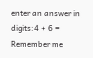enter an answer in digits:4 + 6 =
Remember me